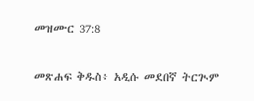መዝሙር 37:8

መጽሐፍ ቅዱስ፥ አዲሱ መደበኛ ትርጒም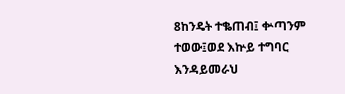8ከንዴት ተቈጠብ፤ ቍጣንም ተወው፤ወደ እኵይ ተግባር እንዳይመራህ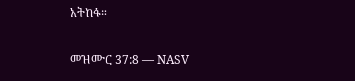አትከፋ።

መዝሙር 37:8 — NASV